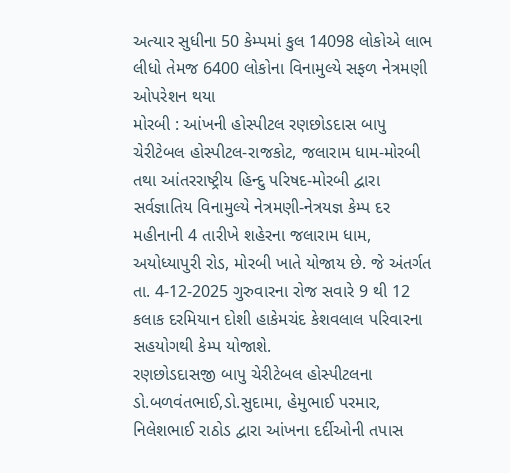અત્યાર સુધીના 50 કેમ્પમાં કુલ 14098 લોકોએ લાભ લીધો તેમજ 6400 લોકોના વિનામુલ્યે સફળ નેત્રમણી ઓપરેશન થયા
મોરબી : આંખની હોસ્પીટલ રણછોડદાસ બાપુ ચેરીટેબલ હોસ્પીટલ-રાજકોટ, જલારામ ધામ-મોરબી તથા આંતરરાષ્ટ્રીય હિન્દુ પરિષદ-મોરબી દ્વારા સર્વજ્ઞાતિય વિનામુલ્યે નેત્રમણી-નેત્રયજ્ઞ કેમ્પ દર મહીનાની 4 તારીખે શહેરના જલારામ ધામ, અયોધ્યાપુરી રોડ, મોરબી ખાતે યોજાય છે. જે અંતર્ગત તા. 4-12-2025 ગુરુવારના રોજ સવારે 9 થી 12 કલાક દરમિયાન દોશી હાકેમચંદ કેશવલાલ પરિવારના સહયોગથી કેમ્પ યોજાશે.
રણછોડદાસજી બાપુ ચેરીટેબલ હોસ્પીટલના ડો.બળવંતભાઈ,ડો.સુદામા, હેમુભાઈ પરમાર, નિલેશભાઈ રાઠોડ દ્વારા આંખના દર્દીઓની તપાસ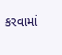કરવામાં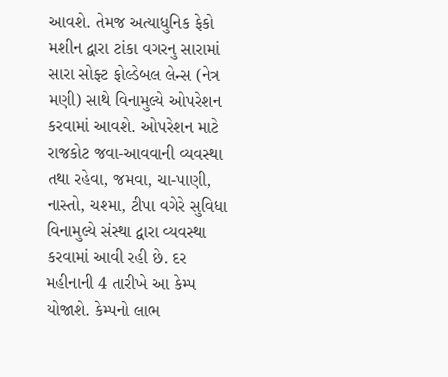આવશે. તેમજ અત્યાધુનિક ફેકો મશીન દ્વારા ટાંકા વગરનુ સારામાં સારા સોફ્ટ ફોલ્ડેબલ લેન્સ (નેત્ર મણી) સાથે વિનામુલ્યે ઓપરેશન કરવામાં આવશે. ઓપરેશન માટે રાજકોટ જવા-આવવાની વ્યવસ્થા તથા રહેવા, જમવા, ચા-પાણી, નાસ્તો, ચશ્મા, ટીપા વગેરે સુવિધા વિનામુલ્યે સંસ્થા દ્વારા વ્યવસ્થા કરવામાં આવી રહી છે. દર મહીનાની 4 તારીખે આ કેમ્પ યોજાશે. કેમ્પનો લાભ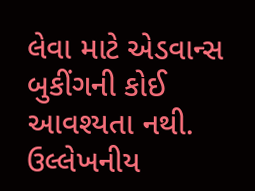લેવા માટે એડવાન્સ બુકીંગની કોઈ આવશ્યતા નથી. ઉલ્લેખનીય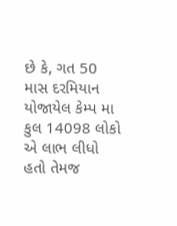છે કે, ગત 50 માસ દરમિયાન યોજાયેલ કેમ્પ મા કુલ 14098 લોકો એ લાભ લીધો હતો તેમજ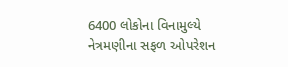6400 લોકોના વિનામુલ્યે નેત્રમણીના સફળ ઓપરેશન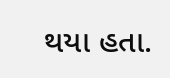થયા હતા.